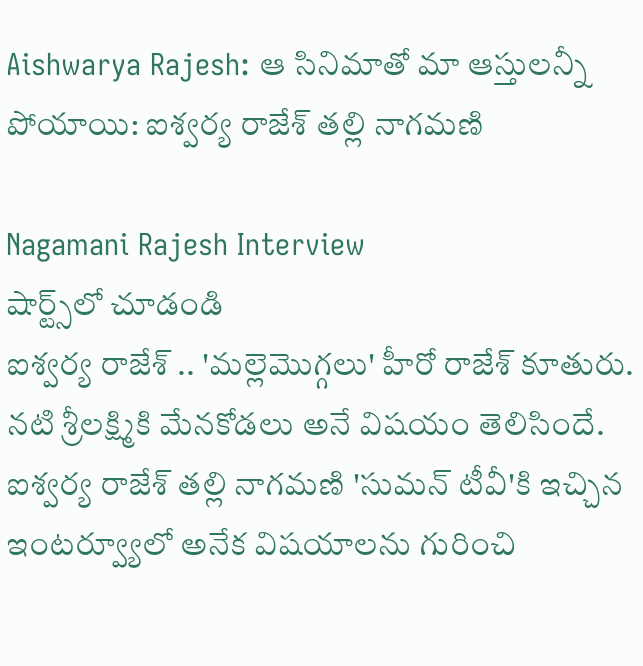Aishwarya Rajesh: ఆ సినిమాతో మా ఆస్తులన్నీ పోయాయి: ఐశ్వర్య రాజేశ్ తల్లి నాగమణి

Nagamani Rajesh Interview
షార్ట్స్‌లో చూడండి
ఐశ్వర్య రాజేశ్ .. 'మల్లెమొగ్గలు' హీరో రాజేశ్ కూతురు. నటి శ్రీలక్ష్మికి మేనకోడలు అనే విషయం తెలిసిందే. ఐశ్వర్య రాజేశ్ తల్లి నాగమణి 'సుమన్ టీవీ'కి ఇచ్చిన ఇంటర్వ్యూలో అనేక విషయాలను గురించి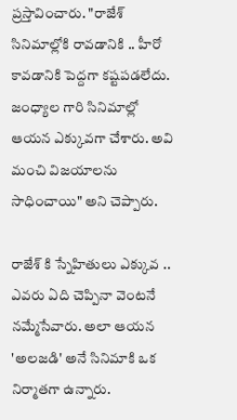ప్రస్తావించారు. "రాజేశ్ సినిమాల్లోకి రావడానికి .. హీరో కావడానికి పెద్దగా కష్టపడలేదు. జంధ్యాల గారి సినిమాల్లో ఆయన ఎక్కువగా చేశారు. అవి మంచి విజయాలను సాధించాయి" అని చెప్పారు.

రాజేశ్ కి స్నేహితులు ఎక్కువ .. ఎవరు ఏది చెప్పినా వెంటనే నమ్మేసేవారు. అలా ఆయన 'అలజడి' అనే సినిమాకి ఒక నిర్మాతగా ఉన్నారు.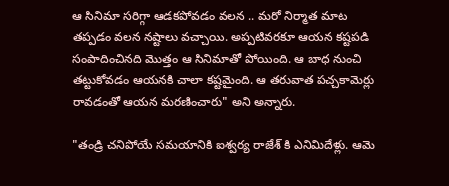ఆ సినిమా సరిగ్గా ఆడకపోవడం వలన .. మరో నిర్మాత మాట తప్పడం వలన నష్టాలు వచ్చాయి. అప్పటివరకూ ఆయన కష్టపడి సంపాదించినది మొత్తం ఆ సినిమాతో పోయింది. ఆ బాధ నుంచి తట్టుకోవడం ఆయనకి చాలా కష్టమైంది. ఆ తరువాత పచ్చకామెర్లు రావడంతో ఆయన మరణించారు" అని అన్నారు.

"తండ్రి చనిపోయే సమయానికి ఐశ్వర్య రాజేశ్ కి ఎనిమిదేళ్లు. ఆమె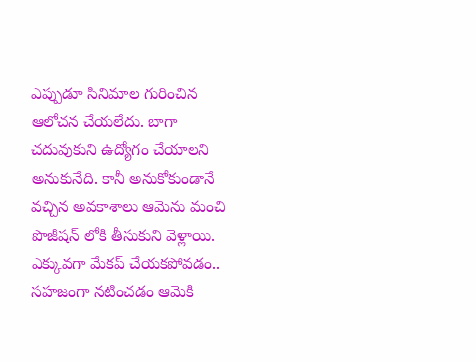ఎప్పుడూ సినిమాల గురించిన ఆలోచన చేయలేదు. బాగా చదువుకుని ఉద్యోగం చేయాలని అనుకునేది. కానీ అనుకోకుండానే వచ్చిన అవకాశాలు ఆమెను మంచి పొజీషన్ లోకి తీసుకుని వెళ్లాయి. ఎక్కువగా మేకప్ చేయకపోవడం.. సహజంగా నటించడం ఆమెకి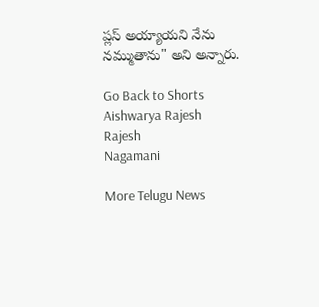ప్లస్ అయ్యాయని నేను నమ్ముతాను" అని అన్నారు.

Go Back to Shorts
Aishwarya Rajesh
Rajesh
Nagamani

More Telugu News